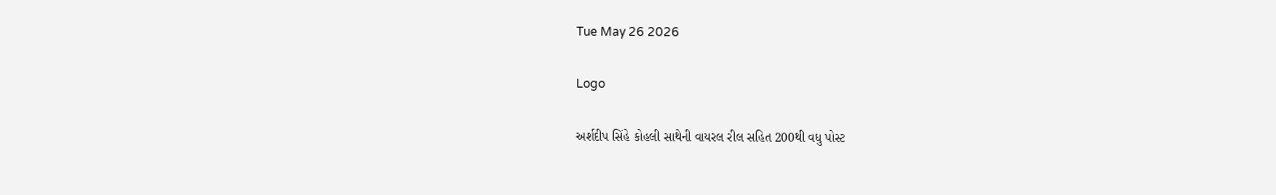Tue May 26 2026

Logo

અર્શદીપ સિંહે કોહલી સાથેની વાયરલ રીલ સહિત 200થી વધુ પોસ્ટ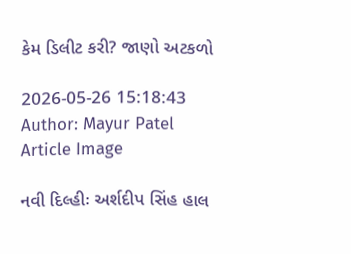કેમ ડિલીટ કરી? જાણો અટકળો

2026-05-26 15:18:43
Author: Mayur Patel
Article Image

નવી દિલ્હીઃ અર્શદીપ સિંહ હાલ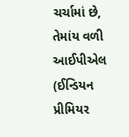ચર્ચામાં છે, તેમાંય વળી આઈપીએલ (ઈન્ડિયન પ્રીમિયર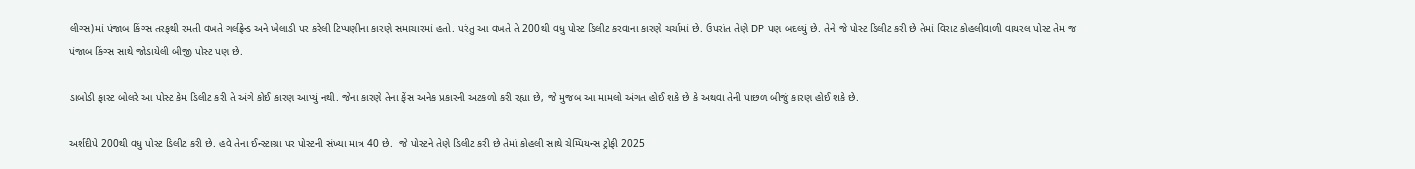લીગ્સ)માં પંજાબ કિંગ્સ તરફથી રમતી વખતે ગર્લફ્રેન્ડ અને ખેલાડી પર કરેલી ટિપ્પણીના કારણે સમાચારમાં હતો. પરંતુ આ વખતે તે 200થી વધુ પોસ્ટ ડિલીટ કરવાના કારણે ચર્ચામાં છે. ઉપરાંત તેણે DP પણ બદલ્યું છે. તેને જે પોસ્ટ ડિલીટ કરી છે તેમાં વિરાટ કોહલીવાળી વાયરલ પોસ્ટ તેમ જ પંજાબ કિંગ્સ સાથે જોડાયેલી બીજી પોસ્ટ પણ છે.

ડાબોડી ફાસ્ટ બોલરે આ પોસ્ટ કેમ ડિલીટ કરી તે અંગે કોઈ કારણ આપ્યું નથી. જેના કારણે તેના ફેંસ અનેક પ્રકારની અટકળો કરી રહ્યા છે, જે મુજબ આ મામલો અંગત હોઈ શકે છે કે અથવા તેની પાછળ બીજું કારણ હોઈ શકે છે.

અર્શદીપે 200થી વધુ પોસ્ટ ડિલીટ કરી છે. હવે તેના ઈન્સ્ટાગ્રા પર પોસ્ટની સંખ્યા માત્ર 40 છે.  જે પોસ્ટને તેણે ડિલીટ કરી છે તેમાં કોહલી સાથે ચેમ્પિયન્સ ટ્રોફી 2025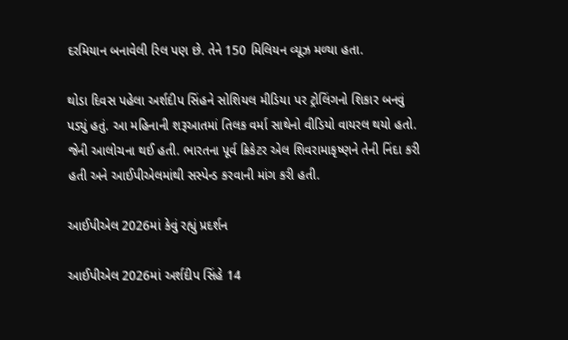દરમિયાન બનાવેલી રિલ પણ છે. તેને 150 મિલિયન વ્યૂઝ મળ્યા હતા.

થોડા દિવસ પહેલા અર્શદીપ સિંહને સોશિયલ મીડિયા પર ટ્રોલિંગનો શિકાર બનવું પડ્યું હતું. આ મહિનાની શરૂઆતમાં તિલક વર્મા સાથેનો વીડિયો વાયરલ થયો હતો. જેની આલોચના થઈ હતી. ભારતના પૂર્વ ક્રિકેટર એલ શિવરામાકૃષ્ણને તેની નિંદા કરી હતી અને આઈપીએલમાંથી સસ્પેન્ડ કરવાની માંગ કરી હતી.

આઈપીએલ 2026માં કેવું રહ્યું પ્રદર્શન

આઈપીએલ 2026માં અર્શદીપ સિંહે 14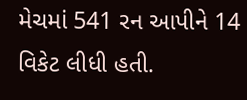મેચમાં 541 રન આપીને 14 વિકેટ લીધી હતી.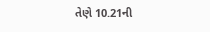તેણે 10.21ની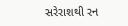સરેરાશથી રન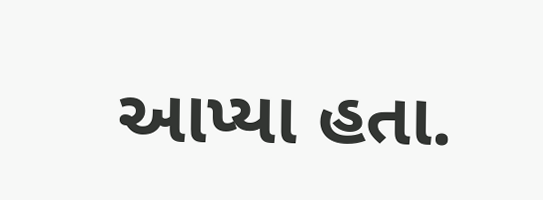આપ્યા હતા.